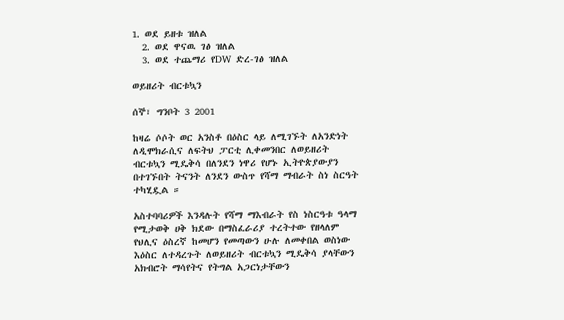1. ወደ ይዘቱ ዝለል
  2. ወደ ዋናዉ ገፅ ዝለል
  3. ወደ ተጨማሪ የDW ድረ-ገፅ ዝለል

ወይዘሪት ብርቱኳን

ሰኞ፣ ግንቦት 3 2001

ከዛሬ ሶሶት ወር አንስቶ በዕስር ላይ ለሚገኙት ለአንድነት ለዲሞክራሲና ለፍትህ ፓርቲ ሊቀመንበር ለወይዘሪት ብርቱኳን ሚዴቅሳ በለንደን ነዋሪ የሆኑ ኢትዮጵያውያን በተገኙበት ትናንት ለንደን ውስጥ የሻማ ማብራት ስነ ስርዓት ተካሂዷል ።

አስተባባሪዎች እንዳሉት የሻማ ማእብራት የስ ነስርዓቱ ዓላማ የሚታወቅ ሀቅ ክደው በማስፈራሪያ ተረትተው የዘላለም የህሊና ዕስረኛ ከመሆን የመጣውን ሁሉ ለመቀበል ወስነው እዕስር ለተዳረጉት ለወይዘሪት ብርቱኳን ሚዴቅሳ ያላቸውን አክብሮት ማሳየትና የትግል አጋርነታቸውን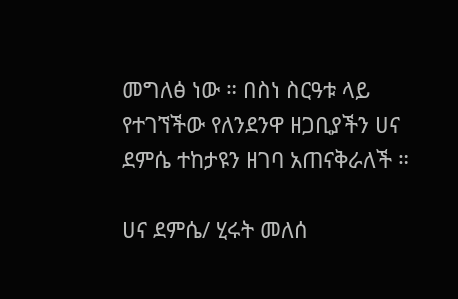መግለፅ ነው ። በስነ ስርዓቱ ላይ የተገኘችው የለንደንዋ ዘጋቢያችን ሀና ደምሴ ተከታዩን ዘገባ አጠናቅራለች ።

ሀና ደምሴ/ ሂሩት መለሰ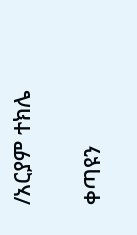/አርያም ተክሌ

ቀጣዩን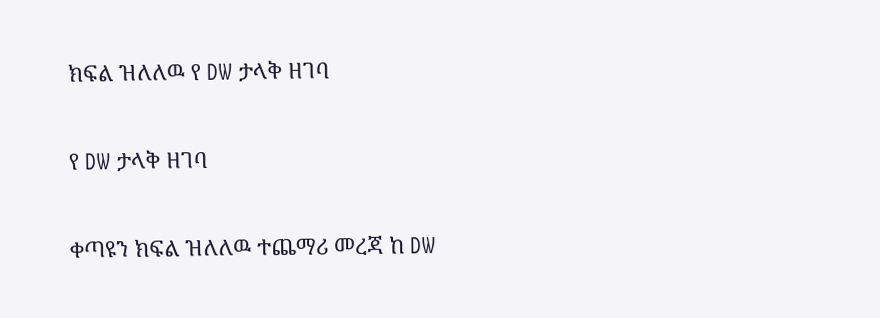ክፍል ዝለለዉ የ DW ታላቅ ዘገባ

የ DW ታላቅ ዘገባ

ቀጣዩን ክፍል ዝለለዉ ተጨማሪ መረጃ ከ DW